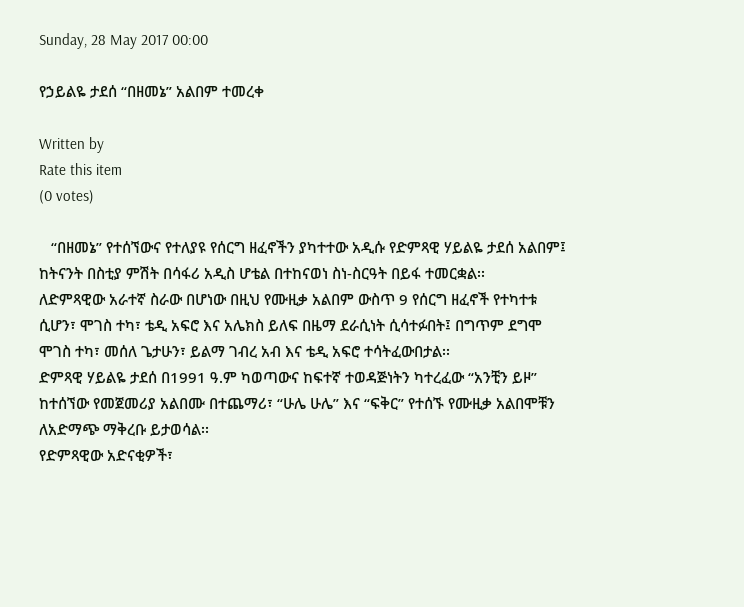Sunday, 28 May 2017 00:00

የኃይልዬ ታደሰ “በዘመኔ” አልበም ተመረቀ

Written by
Rate this item
(0 votes)

   “በዘመኔ” የተሰኘውና የተለያዩ የሰርግ ዘፈኖችን ያካተተው አዲሱ የድምጻዊ ሃይልዬ ታደሰ አልበም፤ ከትናንት በስቲያ ምሽት በሳፋሪ አዲስ ሆቴል በተከናወነ ስነ-ስርዓት በይፋ ተመርቋል፡፡
ለድምጻዊው አራተኛ ስራው በሆነው በዚህ የሙዚቃ አልበም ውስጥ 9 የሰርግ ዘፈኖች የተካተቱ ሲሆን፣ ሞገስ ተካ፣ ቴዲ አፍሮ እና አሌክስ ይለፍ በዜማ ደራሲነት ሲሳተፉበት፤ በግጥም ደግሞ ሞገስ ተካ፣ መሰለ ጌታሁን፣ ይልማ ገብረ አብ እና ቴዲ አፍሮ ተሳትፈውበታል፡፡
ድምጻዊ ሃይልዬ ታደሰ በ1991 ዓ.ም ካወጣውና ከፍተኛ ተወዳጅነትን ካተረፈው “አንቺን ይዞ” ከተሰኘው የመጀመሪያ አልበሙ በተጨማሪ፣ “ሁሌ ሁሌ” እና “ፍቅር” የተሰኙ የሙዚቃ አልበሞቹን ለአድማጭ ማቅረቡ ይታወሳል፡፡
የድምጻዊው አድናቂዎች፣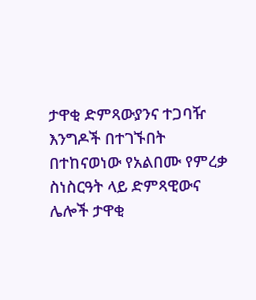ታዋቂ ድምጻውያንና ተጋባዥ እንግዶች በተገኙበት በተከናወነው የአልበሙ የምረቃ ስነስርዓት ላይ ድምጻዊውና ሌሎች ታዋቂ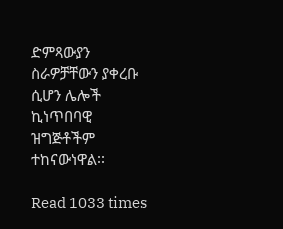ድምጻውያን ስራዎቻቸውን ያቀረቡ ሲሆን ሌሎች ኪነጥበባዊ ዝግጅቶችም ተከናውነዋል፡፡

Read 1033 times